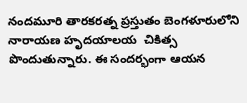నందమూరి తారకరత్న ప్రస్తుతం బెంగళూరులోని నారాయణ హృదయాలయ  చికిత్స పొందుతున్నారు. ఈ సందర్భంగా ఆయన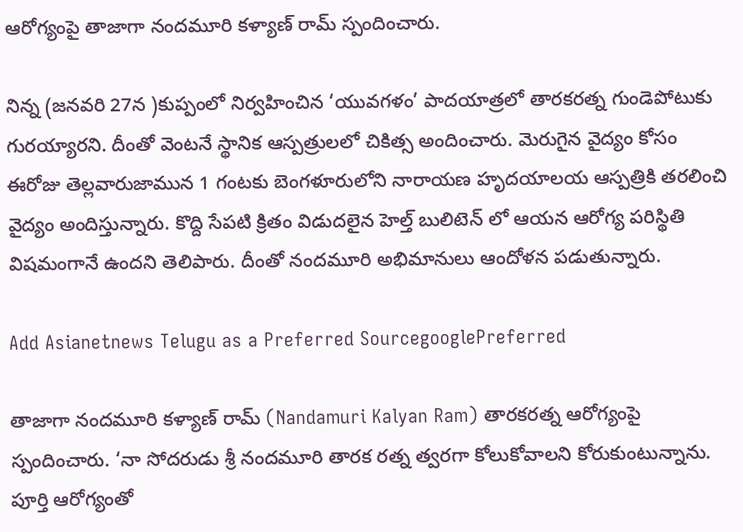ఆరోగ్యంపై తాజాగా నందమూరి కళ్యాణ్ రామ్ స్పందించారు.

నిన్న (జనవరి 27న )కుప్పంలో నిర్వహించిన ‘యువగళం’ పాదయాత్రలో తారకరత్న గుండెపోటుకు గురయ్యారని. దీంతో వెంటనే స్థానిక ఆస్పత్రులలో చికిత్స అందించారు. మెరుగైన వైద్యం కోసం ఈరోజు తెల్లవారుజామున 1 గంటకు బెంగళూరులోని నారాయణ హృదయాలయ ఆస్పత్రికి తరలించి వైద్యం అందిస్తున్నారు. కొద్ది సేపటి క్రితం విడుదలైన హెల్త్ బులిటెన్ లో ఆయన ఆరోగ్య పరిస్థితి విషమంగానే ఉందని తెలిపారు. దీంతో నందమూరి అభిమానులు ఆందోళన పడుతున్నారు.

Add Asianetnews Telugu as a Preferred SourcegooglePreferred

తాజాగా నందమూరి కళ్యాణ్ రామ్ (Nandamuri Kalyan Ram) తారకరత్న ఆరోగ్యంపై స్పందించారు. ‘నా సోదరుడు శ్రీ నందమూరి తారక రత్న త్వరగా కోలుకోవాలని కోరుకుంటున్నాను. పూర్తి ఆరోగ్యంతో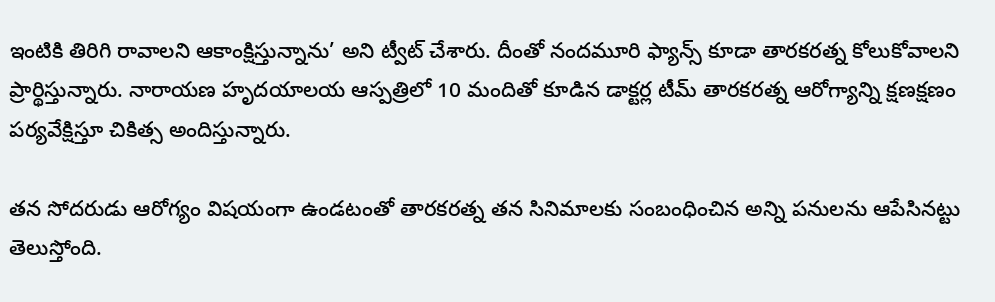ఇంటికి తిరిగి రావాలని ఆకాంక్షిస్తున్నాను’ అని ట్వీట్ చేశారు. దీంతో నందమూరి ఫ్యాన్స్ కూడా తారకరత్న కోలుకోవాలని ప్రార్థిస్తున్నారు. నారాయణ హృదయాలయ ఆస్పత్రిలో 10 మందితో కూడిన డాక్టర్ల టీమ్ తారకరత్న ఆరోగ్యాన్ని క్షణక్షణం పర్యవేక్షిస్తూ చికిత్స అందిస్తున్నారు.

తన సోదరుడు ఆరోగ్యం విషయంగా ఉండటంతో తారకరత్న తన సినిమాలకు సంబంధించిన అన్ని పనులను ఆపేసినట్టు తెలుస్తోంది.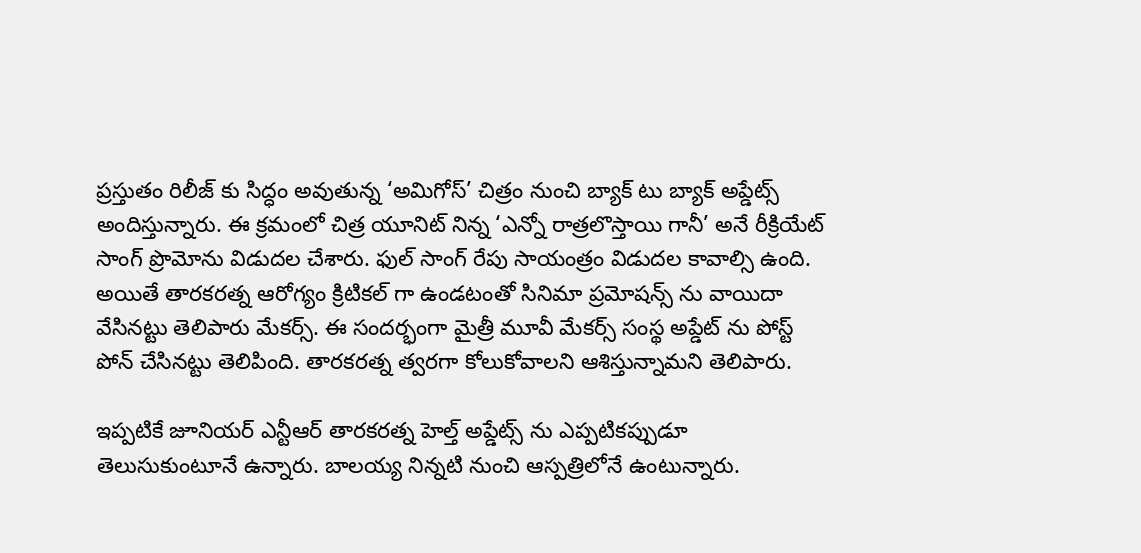ప్రస్తుతం రిలీజ్ కు సిద్ధం అవుతున్న ‘అమిగోస్’ చిత్రం నుంచి బ్యాక్ టు బ్యాక్ అప్డేట్స్ అందిస్తున్నారు. ఈ క్రమంలో చిత్ర యూనిట్ నిన్న ‘ఎన్నో రాత్రలొస్తాయి గానీ’ అనే రీక్రియేట్ సాంగ్ ప్రొమోను విడుదల చేశారు. ఫుల్ సాంగ్ రేపు సాయంత్రం విడుదల కావాల్సి ఉంది. అయితే తారకరత్న ఆరోగ్యం క్రిటికల్ గా ఉండటంతో సినిమా ప్రమోషన్స్ ను వాయిదా వేసినట్టు తెలిపారు మేకర్స్. ఈ సందర్భంగా మైత్రీ మూవీ మేకర్స్ సంస్థ అప్డేట్ ను పోస్ట్ పోన్ చేసినట్టు తెలిపింది. తారకరత్న త్వరగా కోలుకోవాలని ఆశిస్తున్నామని తెలిపారు.

ఇప్పటికే జూనియర్ ఎన్టీఆర్ తారకరత్న హెల్త్ అప్డేట్స్ ను ఎప్పటికప్పుడూ తెలుసుకుంటూనే ఉన్నారు. బాలయ్య నిన్నటి నుంచి ఆస్పత్రిలోనే ఉంటున్నారు.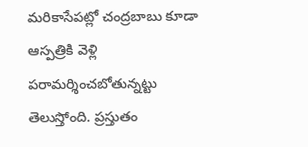మరికాసేపట్లో చంద్రబాబు కూడా ఆస్పత్రికి వెళ్లి పరామర్శించబోతున్నట్టు తెలుస్తోంది. ప్రస్తుతం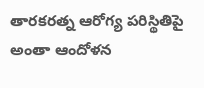తారకరత్న ఆరోగ్య పరిస్థితిపై అంతా ఆందోళన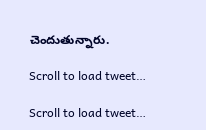చెందుతున్నారు.

Scroll to load tweet…

Scroll to load tweet…